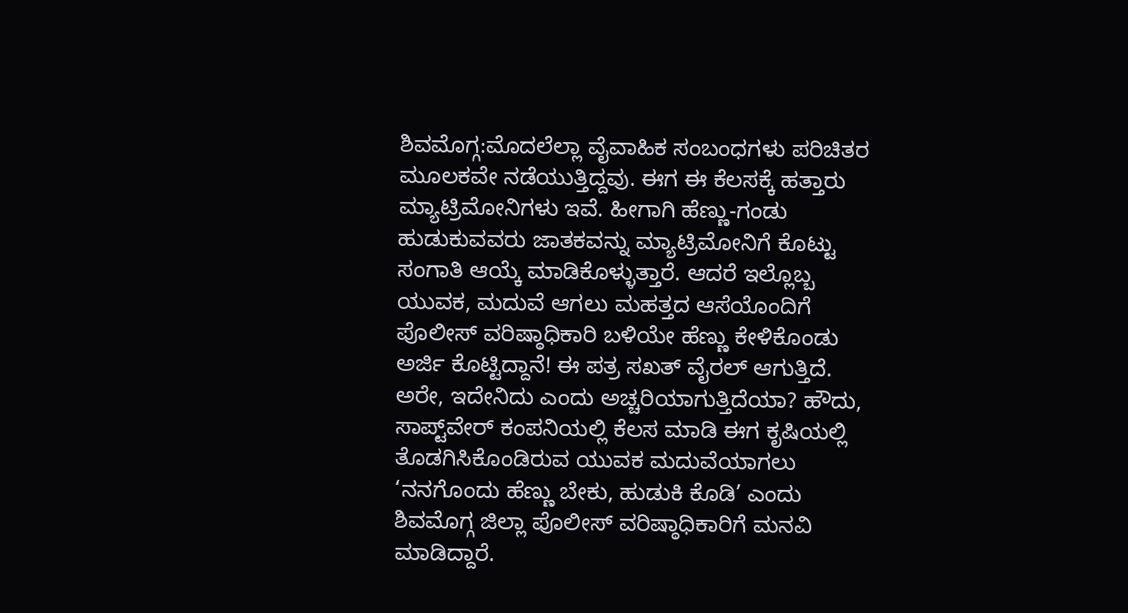ಶಿವಮೊಗ್ಗ:ಮೊದಲೆಲ್ಲಾ ವೈವಾಹಿಕ ಸಂಬಂಧಗಳು ಪರಿಚಿತರ ಮೂಲಕವೇ ನಡೆಯುತ್ತಿದ್ದವು. ಈಗ ಈ ಕೆಲಸಕ್ಕೆ ಹತ್ತಾರು ಮ್ಯಾಟ್ರಿಮೋನಿಗಳು ಇವೆ. ಹೀಗಾಗಿ ಹೆಣ್ಣು-ಗಂಡು ಹುಡುಕುವವರು ಜಾತಕವನ್ನು ಮ್ಯಾಟ್ರಿಮೋನಿಗೆ ಕೊಟ್ಟು ಸಂಗಾತಿ ಆಯ್ಕೆ ಮಾಡಿಕೊಳ್ಳುತ್ತಾರೆ. ಆದರೆ ಇಲ್ಲೊಬ್ಬ ಯುವಕ, ಮದುವೆ ಆಗಲು ಮಹತ್ತದ ಆಸೆಯೊಂದಿಗೆ ಪೊಲೀಸ್ ವರಿಷ್ಠಾಧಿಕಾರಿ ಬಳಿಯೇ ಹೆಣ್ಣು ಕೇಳಿಕೊಂಡು ಅರ್ಜಿ ಕೊಟ್ಟಿದ್ದಾನೆ! ಈ ಪತ್ರ ಸಖತ್ ವೈರಲ್ ಆಗುತ್ತಿದೆ.
ಅರೇ, ಇದೇನಿದು ಎಂದು ಅಚ್ಚರಿಯಾಗುತ್ತಿದೆಯಾ? ಹೌದು, ಸಾಪ್ಟ್‌ವೇರ್ ಕಂಪನಿಯಲ್ಲಿ ಕೆಲಸ ಮಾಡಿ ಈಗ ಕೃಷಿಯಲ್ಲಿ ತೊಡಗಿಸಿಕೊಂಡಿರುವ ಯುವಕ ಮದುವೆಯಾಗಲು ‘ನನಗೊಂದು ಹೆಣ್ಣು ಬೇಕು, ಹುಡುಕಿ ಕೊಡಿ’ ಎಂದು ಶಿವಮೊಗ್ಗ ಜಿಲ್ಲಾ ಪೊಲೀಸ್ ವರಿಷ್ಠಾಧಿಕಾರಿಗೆ ಮನವಿ ಮಾಡಿದ್ದಾರೆ.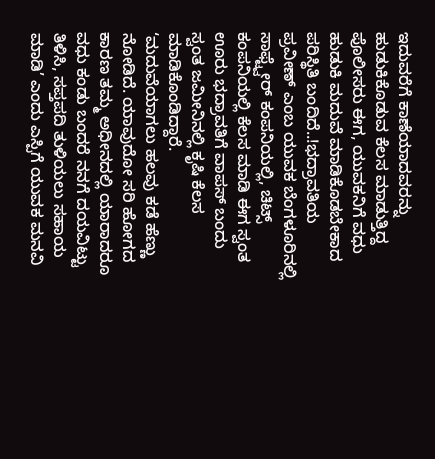ಇದುವರೆಗೆ ಕಾಣೆಯಾದವರನ್ನು ಹುಡುಕಿಕೊಡುವ ಕೆಲಸ ಮಾಡುತ್ತಿದ್ದ ಪೊಲೀಸರು ಈಗ, ಯುವಕನಿಗೆ ವಧು ಹುಡುಕಿ ಮದುವೆ ಮಾಡಿಕೊಡಬೇಕಾದ ಪರಿಸ್ಥಿತಿ ಬಂದಿದೆ..!ಭದ್ರಾವತಿಯ ಪ್ರವೀಣ್ ಎಂಬ ಯುವಕ ಬೆಂಗಳೂರಿನಲ್ಲಿ ಸಾಫ್ಟ್ವೇರ್ ಕಂಪನಿಯಲ್ಲಿ, ಚಿಟ್ಸ್ ಕಂಪನಿಯಲ್ಲಿ ಕೆಲಸ ಮಾಡಿ ಈಗ ಸ್ವಂತ ಊರು ಭದ್ರಾವತಿಗೆ ವಾಪಸ್ ಬಂದು ಸ್ವಂತ ಜಮೀನಿನಲ್ಲಿ ಕೃಷಿ ಕೆಲಸ ಮಾಡಿಕೊಂಡಿದ್ದಾರೆ.
‘ಮದುವೆಯಾಗಲು ಹಲವು ಕಡೆ ಹೆಣ್ಣು ನೋಡಿದೆ. ಯಾವುದೋ ಸರಿ ಹೋಗದ ಕಾರಣ ತಮ್ಮ ಅಧೀನದಲ್ಲಿ ಯಾರಾದರೂ ವಧು ಕಂಡು ಬಂದರೆ ನನಗೆ ದಯವಿಟ್ಟು ತಿಳಿಸಿ, ಸಪ್ತಪದಿ ತುಳಿಯಲು ಸಹಾಯ ಮಾಡಿ’ ಎಂದು ಎಸ್ಪಿಗೆ ಯುವಕ ಮನವಿ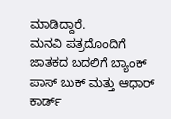ಮಾಡಿದ್ದಾರೆ.
ಮನವಿ ಪತ್ರದೊಂದಿಗೆ ಜಾತಕದ ಬದಲಿಗೆ ಬ್ಯಾಂಕ್ ಪಾಸ್ ಬುಕ್ ಮತ್ತು ಆಧಾರ್ ಕಾರ್ಡ್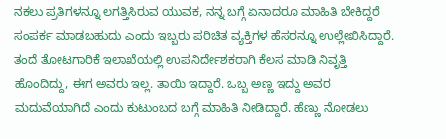ನಕಲು ಪ್ರತಿಗಳನ್ನೂ ಲಗತ್ತಿಸಿರುವ ಯುವಕ, ನನ್ನ ಬಗ್ಗೆ ಏನಾದರೂ ಮಾಹಿತಿ ಬೇಕಿದ್ದರೆ ಸಂಪರ್ಕ ಮಾಡಬಹುದು ಎಂದು ಇಬ್ಬರು ಪರಿಚಿತ ವ್ಯಕ್ತಿಗಳ ಹೆಸರನ್ನೂ ಉಲ್ಲೇಖಿಸಿದ್ದಾರೆ.
ತಂದೆ ತೋಟಗಾರಿಕೆ ಇಲಾಖೆಯಲ್ಲಿ ಉಪನಿರ್ದೇಶಕರಾಗಿ ಕೆಲಸ ಮಾಡಿ ನಿವೃತ್ತಿ ಹೊಂದಿದ್ದು, ಈಗ ಅವರು ಇಲ್ಲ. ತಾಯಿ ಇದ್ದಾರೆ. ಒಬ್ಬ ಅಣ್ಣ ಇದ್ದು ಅವರ ಮದುವೆಯಾಗಿದೆ ಎಂದು ಕುಟುಂಬದ ಬಗ್ಗೆ ಮಾಹಿತಿ ನೀಡಿದ್ದಾರೆ. ಹೆಣ್ಣು ನೋಡಲು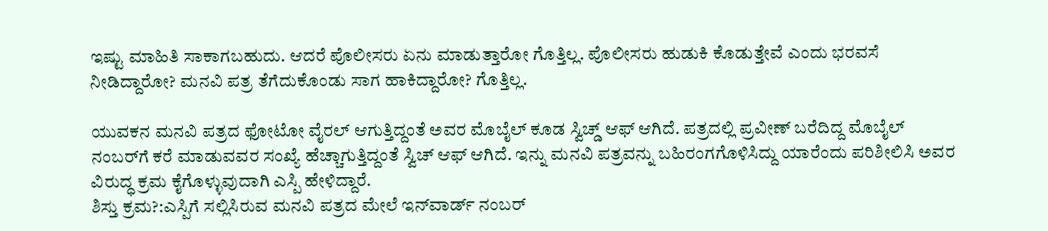ಇಷ್ಟು ಮಾಹಿತಿ ಸಾಕಾಗಬಹುದು. ಆದರೆ ಪೊಲೀಸರು ಏನು ಮಾಡುತ್ತಾರೋ ಗೊತ್ತಿಲ್ಲ. ಪೊಲೀಸರು ಹುಡುಕಿ ಕೊಡುತ್ತೇವೆ ಎಂದು ಭರವಸೆ ನೀಡಿದ್ದಾರೋ? ಮನವಿ ಪತ್ರ ತೆಗೆದುಕೊಂಡು ಸಾಗ ಹಾಕಿದ್ದಾರೋ? ಗೊತ್ತಿಲ್ಲ.

ಯುವಕನ ಮನವಿ ಪತ್ರದ ಫೋಟೋ ವೈರಲ್ ಆಗುತ್ತಿದ್ದಂತೆ ಅವರ ಮೊಬೈಲ್ ಕೂಡ ಸ್ವಿಚ್ಡ್ ಆಫ್ ಆಗಿದೆ. ಪತ್ರದಲ್ಲಿ ಪ್ರವೀಣ್ ಬರೆದಿದ್ದ ಮೊಬೈಲ್ ನಂಬರ್‌ಗೆ ಕರೆ ಮಾಡುವವರ ಸಂಖ್ಯೆ ಹೆಚ್ಚಾಗುತ್ತಿದ್ದಂತೆ ಸ್ವಿಚ್ ಆಫ್ ಆಗಿದೆ. ಇನ್ನು ಮನವಿ ಪತ್ರವನ್ನು ಬಹಿರಂಗಗೊಳಿಸಿದ್ದು ಯಾರೆಂದು ಪರಿಶೀಲಿಸಿ ಅವರ ವಿರುದ್ಧ ಕ್ರಮ ಕೈಗೊಳ್ಳುವುದಾಗಿ ಎಸ್ಪಿ ಹೇಳಿದ್ದಾರೆ.
ಶಿಸ್ತು ಕ್ರಮ?:ಎಸ್ಪಿಗೆ ಸಲ್ಲಿಸಿರುವ ಮನವಿ ಪತ್ರದ ಮೇಲೆ ಇನ್‌ವಾರ್ಡ್ ನಂಬರ್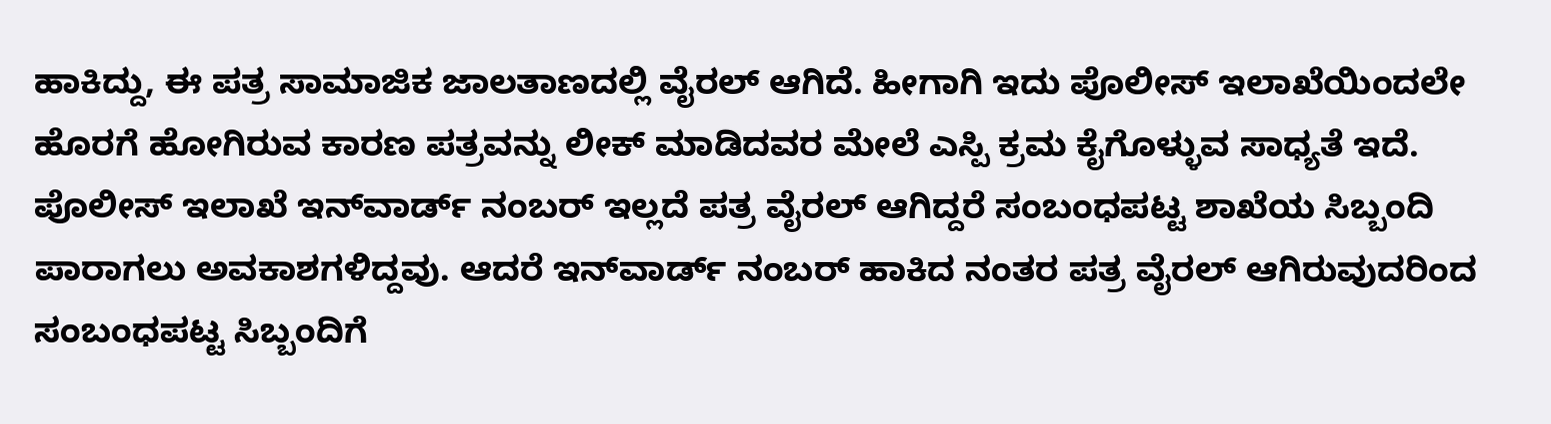ಹಾಕಿದ್ದು, ಈ ಪತ್ರ ಸಾಮಾಜಿಕ ಜಾಲತಾಣದಲ್ಲಿ ವೈರಲ್ ಆಗಿದೆ. ಹೀಗಾಗಿ ಇದು ಪೊಲೀಸ್ ಇಲಾಖೆಯಿಂದಲೇ ಹೊರಗೆ ಹೋಗಿರುವ ಕಾರಣ ಪತ್ರವನ್ನು ಲೀಕ್ ಮಾಡಿದವರ ಮೇಲೆ ಎಸ್ಪಿ ಕ್ರಮ ಕೈಗೊಳ್ಳುವ ಸಾಧ್ಯತೆ ಇದೆ. ಪೊಲೀಸ್ ಇಲಾಖೆ ಇನ್‌ವಾರ್ಡ್ ನಂಬರ್ ಇಲ್ಲದೆ ಪತ್ರ ವೈರಲ್ ಆಗಿದ್ದರೆ ಸಂಬಂಧಪಟ್ಟ ಶಾಖೆಯ ಸಿಬ್ಬಂದಿ ಪಾರಾಗಲು ಅವಕಾಶಗಳಿದ್ದವು. ಆದರೆ ಇನ್‌ವಾರ್ಡ್ ನಂಬರ್ ಹಾಕಿದ ನಂತರ ಪತ್ರ ವೈರಲ್ ಆಗಿರುವುದರಿಂದ ಸಂಬಂಧಪಟ್ಟ ಸಿಬ್ಬಂದಿಗೆ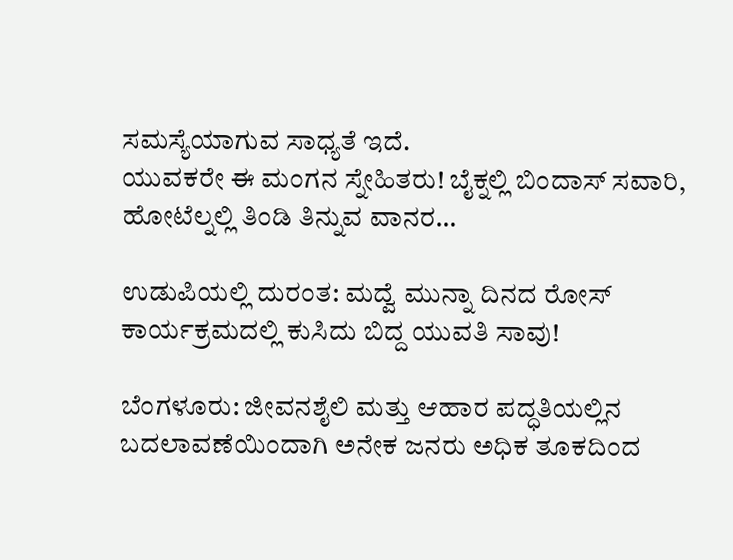ಸಮಸ್ಯೆಯಾಗುವ ಸಾಧ್ಯತೆ ಇದೆ.
ಯುವಕರೇ ಈ ಮಂಗನ ಸ್ನೇಹಿತರು! ಬೈಕ್ನಲ್ಲಿ ಬಿಂದಾಸ್ ಸವಾರಿ, ಹೋಟೆಲ್ನಲ್ಲಿ ತಿಂಡಿ ತಿನ್ನುವ ವಾನರ…

ಉಡುಪಿಯಲ್ಲಿ ದುರಂತ: ಮದ್ವೆ ಮುನ್ನಾ ದಿನದ ರೋಸ್ ಕಾರ್ಯಕ್ರಮದಲ್ಲಿ ಕುಸಿದು ಬಿದ್ದ ಯುವತಿ ಸಾವು!

ಬೆಂಗಳೂರು: ಜೀವನಶೈಲಿ ಮತ್ತು ಆಹಾರ ಪದ್ಧತಿಯಲ್ಲಿನ ಬದಲಾವಣೆಯಿಂದಾಗಿ ಅನೇಕ ಜನರು ಅಧಿಕ ತೂಕದಿಂದ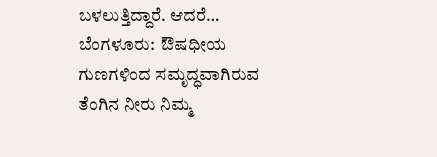ಬಳಲುತ್ತಿದ್ದಾರೆ. ಆದರೆ…
ಬೆಂಗಳೂರು:  ಔಷಧೀಯ ಗುಣಗಳಿಂದ ಸಮೃದ್ಧವಾಗಿರುವ ತೆಂಗಿನ ನೀರು ನಿಮ್ಮ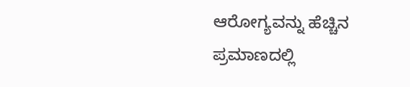ಆರೋಗ್ಯವನ್ನು ಹೆಚ್ಚಿನ ಪ್ರಮಾಣದಲ್ಲಿ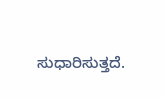ಸುಧಾರಿಸುತ್ತದೆ.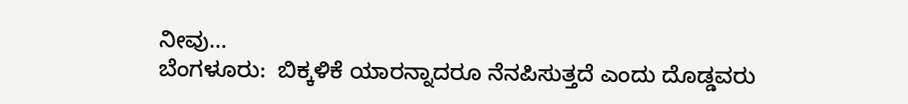ನೀವು…
ಬೆಂಗಳೂರು:  ಬಿಕ್ಕಳಿಕೆ ಯಾರನ್ನಾದರೂ ನೆನಪಿಸುತ್ತದೆ ಎಂದು ದೊಡ್ಡವರು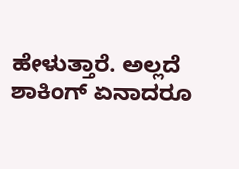ಹೇಳುತ್ತಾರೆ. ಅಲ್ಲದೆ ಶಾಕಿಂಗ್ ಏನಾದರೂ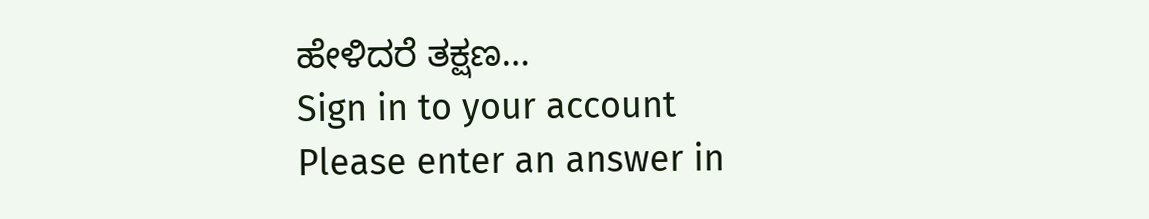ಹೇಳಿದರೆ ತಕ್ಷಣ…
Sign in to your account
Please enter an answer in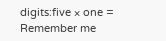digits:five × one =
Remember me